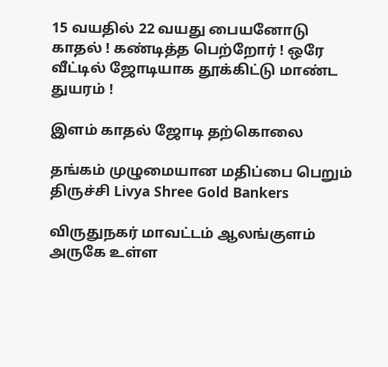15 வயதில் 22 வயது பையனோடு காதல் ! கண்டித்த பெற்றோர் ! ஒரே வீட்டில் ஜோடியாக தூக்கிட்டு மாண்ட துயரம் !

இளம் காதல் ஜோடி தற்கொலை

தங்கம் முழுமையான மதிப்பை பெறும் திருச்சி Livya Shree Gold Bankers

விருதுநகர் மாவட்டம் ஆலங்குளம் அருகே உள்ள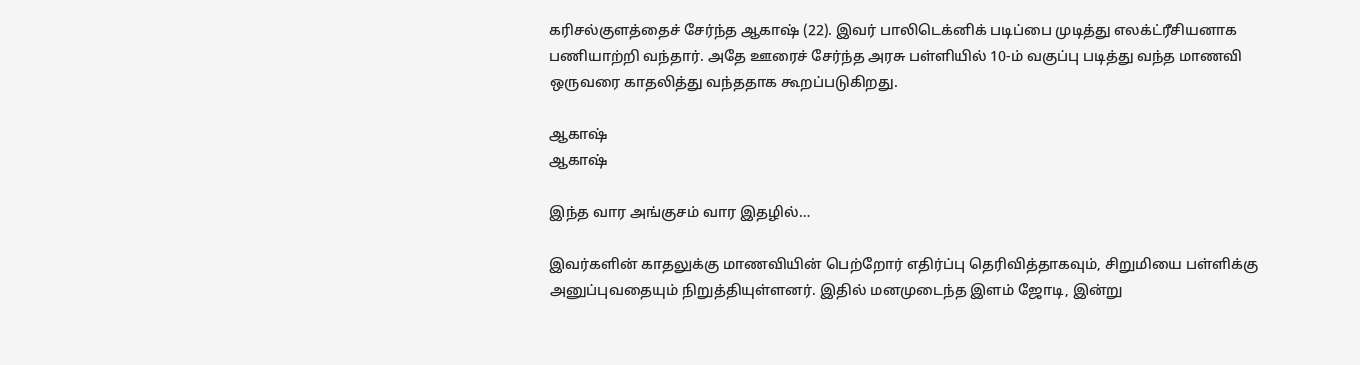கரிசல்குளத்தைச் சேர்ந்த ஆகாஷ் (22). இவர் பாலிடெக்னிக் படிப்பை முடித்து எலக்ட்ரீசியனாக பணியாற்றி வந்தார். அதே ஊரைச் சேர்ந்த அரசு பள்ளியில் 10-ம் வகுப்பு படித்து வந்த மாணவி  ஒருவரை காதலித்து வந்ததாக கூறப்படுகிறது.

ஆகாஷ்
ஆகாஷ்

இந்த வார அங்குசம் வார இதழில்…

இவர்களின் காதலுக்கு மாணவியின் பெற்றோர் எதிர்ப்பு தெரிவித்தாகவும், சிறுமியை பள்ளிக்கு அனுப்புவதையும் நிறுத்தியுள்ளனர். இதில் மனமுடைந்த இளம் ஜோடி, இன்று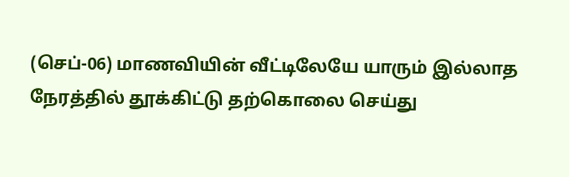(செப்-06) மாணவியின் வீட்டிலேயே யாரும் இல்லாத நேரத்தில் தூக்கிட்டு தற்கொலை செய்து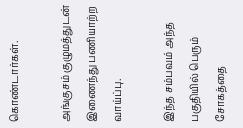கொண்டார்கள்.

அங்குசம் குழுமத்துடன் இணைந்து பணியாற்ற வாய்ப்பு.

இந்த சம்பவம் அந்த பகுதியில் பெரும் சோகத்தை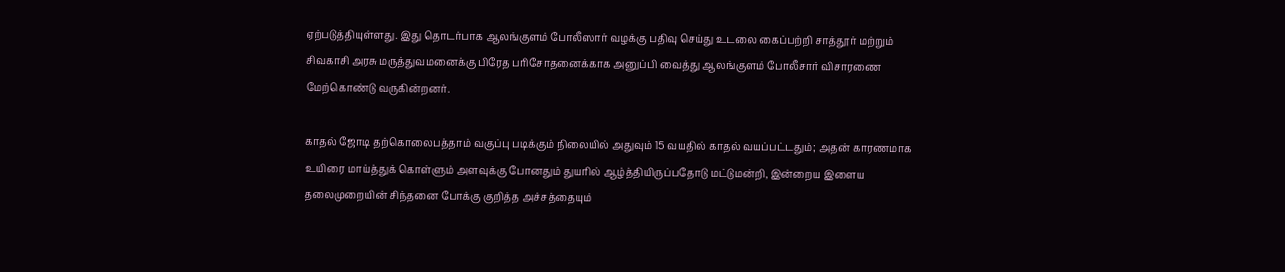ஏற்படுத்தியுள்ளது. இது தொடர்பாக ஆலங்குளம் போலீஸார் வழக்கு பதிவு செய்து உடலை கைப்பற்றி சாத்தூர் மற்றும் சிவகாசி அரசு மருத்துவமனைக்கு பிரேத பரிசோதனைக்காக அனுப்பி வைத்து ஆலங்குளம் போலீசார் விசாரணை மேற்கொண்டு வருகின்றனர்.

காதல் ஜோடி தற்கொலைபத்தாம் வகுப்பு படிக்கும் நிலையில் அதுவும் 15 வயதில் காதல் வயப்பட்டதும்; அதன் காரணமாக உயிரை மாய்த்துக் கொள்ளும் அளவுக்கு போனதும் துயரில் ஆழ்த்தியிருப்பதோடு மட்டுமன்றி, இன்றைய இளைய தலைமுறையின் சிந்தனை போக்கு குறித்த அச்சத்தையும்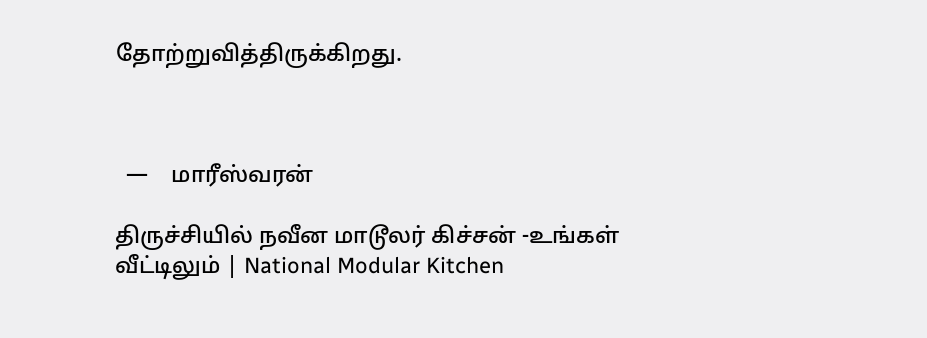தோற்றுவித்திருக்கிறது.



  —    மாரீஸ்வரன்

திருச்சியில் நவீன மாடூலர் கிச்சன் -உங்கள் வீட்டிலும் | National Modular Kitchen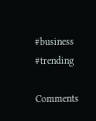#business #trending

Comments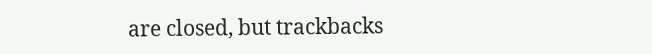are closed, but trackbacks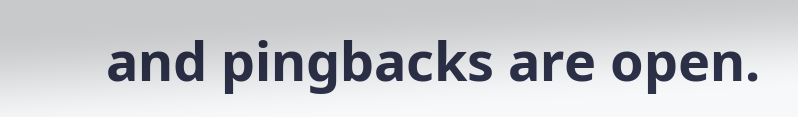and pingbacks are open.